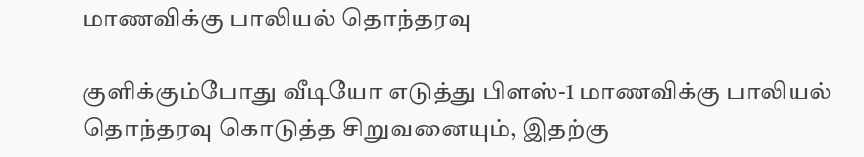மாணவிக்கு பாலியல் தொந்தரவு

குளிக்கும்போது வீடியோ எடுத்து பிளஸ்-1 மாணவிக்கு பாலியல் தொந்தரவு கொடுத்த சிறுவனையும், இதற்கு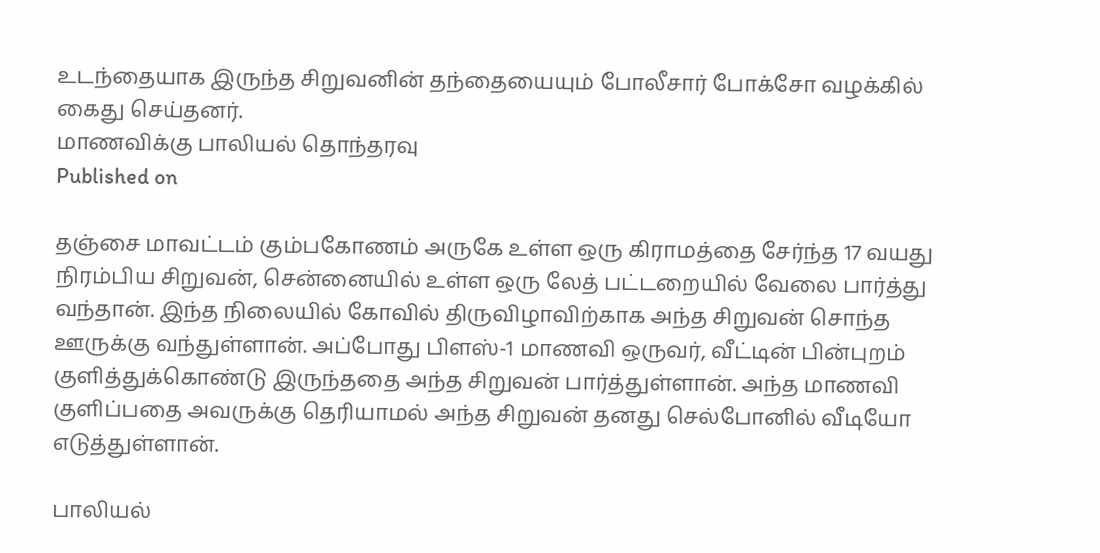உடந்தையாக இருந்த சிறுவனின் தந்தையையும் போலீசார் போக்சோ வழக்கில் கைது செய்தனர்.
மாணவிக்கு பாலியல் தொந்தரவு
Published on

தஞ்சை மாவட்டம் கும்பகோணம் அருகே உள்ள ஒரு கிராமத்தை சேர்ந்த 17 வயது நிரம்பிய சிறுவன், சென்னையில் உள்ள ஒரு லேத் பட்டறையில் வேலை பார்த்து வந்தான். இந்த நிலையில் கோவில் திருவிழாவிற்காக அந்த சிறுவன் சொந்த ஊருக்கு வந்துள்ளான். அப்போது பிளஸ்-1 மாணவி ஒருவர், வீட்டின் பின்புறம் குளித்துக்கொண்டு இருந்ததை அந்த சிறுவன் பார்த்துள்ளான். அந்த மாணவி குளிப்பதை அவருக்கு தெரியாமல் அந்த சிறுவன் தனது செல்போனில் வீடியோ எடுத்துள்ளான்.

பாலியல்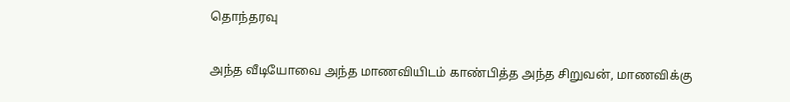தொந்தரவு

அந்த வீடியோவை அந்த மாணவியிடம் காண்பித்த அந்த சிறுவன், மாணவிக்கு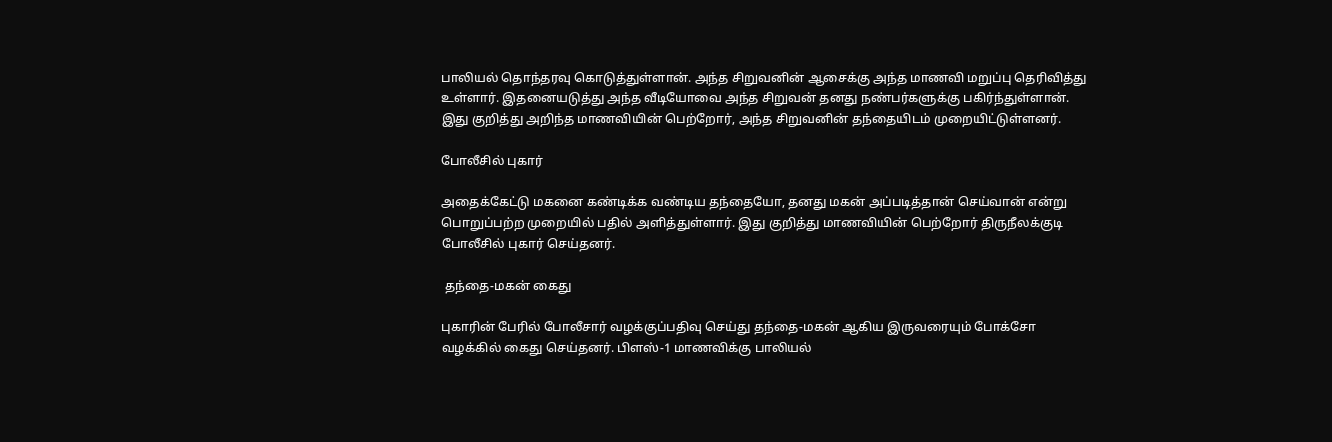பாலியல் தொந்தரவு கொடுத்துள்ளான். அந்த சிறுவனின் ஆசைக்கு அந்த மாணவி மறுப்பு தெரிவித்து உள்ளார். இதனையடுத்து அந்த வீடியோவை அந்த சிறுவன் தனது நண்பர்களுக்கு பகிர்ந்துள்ளான். இது குறித்து அறிந்த மாணவியின் பெற்றோர், அந்த சிறுவனின் தந்தையிடம் முறையிட்டுள்ளனர்.

போலீசில் புகார்

அதைக்கேட்டு மகனை கண்டிக்க வண்டிய தந்தையோ, தனது மகன் அப்படித்தான் செய்வான் என்று பொறுப்பற்ற முறையில் பதில் அளித்துள்ளார். இது குறித்து மாணவியின் பெற்றோர் திருநீலக்குடி போலீசில் புகார் செய்தனர்.

 தந்தை-மகன் கைது

புகாரின் பேரில் போலீசார் வழக்குப்பதிவு செய்து தந்தை-மகன் ஆகிய இருவரையும் போக்சோ வழக்கில் கைது செய்தனர். பிளஸ்-1 மாணவிக்கு பாலியல்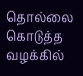தொல்லை கொடுத்த வழக்கில்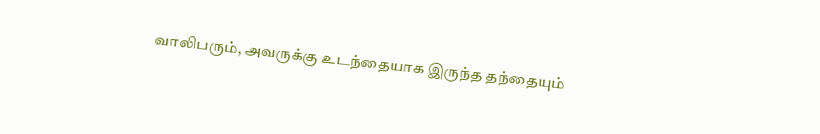வாலிபரும், அவருக்கு உடந்தையாக இருந்த தந்தையும்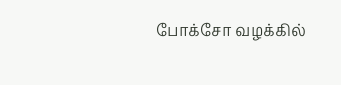போக்சோ வழக்கில்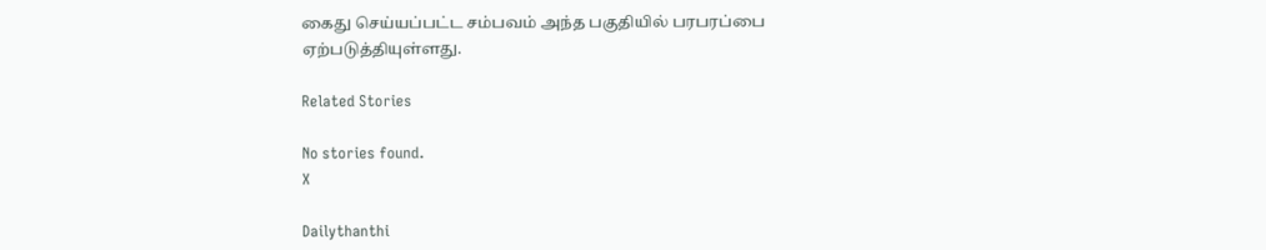கைது செய்யப்பட்ட சம்பவம் அந்த பகுதியில் பரபரப்பை ஏற்படுத்தியுள்ளது.

Related Stories

No stories found.
X

Dailythanthi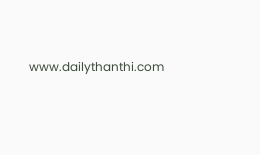www.dailythanthi.com